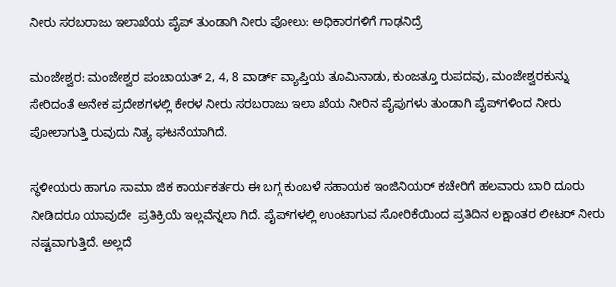ನೀರು ಸರಬರಾಜು ಇಲಾಖೆಯ ಪೈಪ್ ತುಂಡಾಗಿ ನೀರು ಪೋಲು: ಅಧಿಕಾರಗಳಿಗೆ ಗಾಢನಿದ್ರೆ

ಮಂಜೇಶ್ವರ: ಮಂಜೇಶ್ವರ ಪಂಚಾಯತ್ 2, 4, 8 ವಾರ್ಡ್ ವ್ಯಾಪ್ತಿಯ ತೂಮಿನಾಡು, ಕುಂಜತ್ತೂ ರುಪದವು, ಮಂಜೇಶ್ವರಕುನ್ನು ಸೇರಿದಂತೆ ಅನೇಕ ಪ್ರದೇಶಗಳಲ್ಲಿ ಕೇರಳ ನೀರು ಸರಬರಾಜು ಇಲಾ ಖೆಯ ನೀರಿನ ಪೈಪುಗಳು ತುಂಡಾಗಿ ಪೈಪ್‌ಗಳಿಂದ ನೀರು ಪೋಲಾಗುತ್ತಿ ರುವುದು ನಿತ್ಯ ಘಟನೆಯಾಗಿದೆ.

ಸ್ಥಳೀಯರು ಹಾಗೂ ಸಾಮಾ ಜಿಕ ಕಾರ್ಯಕರ್ತರು ಈ ಬಗ್ಗ ಕುಂಬಳೆ ಸಹಾಯಕ ಇಂಜಿನಿಯರ್ ಕಚೇರಿಗೆ ಹಲವಾರು ಬಾರಿ ದೂರು ನೀಡಿದರೂ ಯಾವುದೇ  ಪ್ರತಿಕ್ರಿಯೆ ಇಲ್ಲವೆನ್ನಲಾ ಗಿದೆ. ಪೈಪ್‌ಗಳಲ್ಲಿ ಉಂಟಾಗುವ ಸೋರಿಕೆಯಿಂದ ಪ್ರತಿದಿನ ಲಕ್ಷಾಂತರ ಲೀಟರ್ ನೀರು ನಷ್ಟವಾಗುತ್ತಿದೆ. ಅಲ್ಲದೆ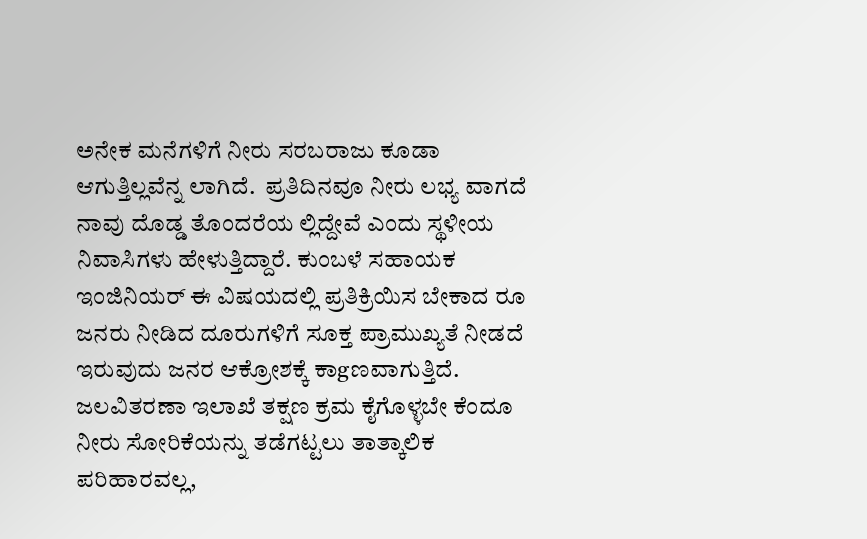ಅನೇಕ ಮನೆಗಳಿಗೆ ನೀರು ಸರಬರಾಜು ಕೂಡಾ ಆಗುತ್ತಿಲ್ಲವೆನ್ನ ಲಾಗಿದೆ.  ಪ್ರತಿದಿನವೂ ನೀರು ಲಭ್ಯ ವಾಗದೆ ನಾವು ದೊಡ್ಡ ತೊಂದರೆಯ ಲ್ಲಿದ್ದೇವೆ ಎಂದು ಸ್ಥಳೀಯ ನಿವಾಸಿಗಳು ಹೇಳುತ್ತಿದ್ದಾರೆ. ಕುಂಬಳೆ ಸಹಾಯಕ ಇಂಜಿನಿಯರ್ ಈ ವಿಷಯದಲ್ಲಿ ಪ್ರತಿಕ್ರಿಯಿಸ ಬೇಕಾದ ರೂ ಜನರು ನೀಡಿದ ದೂರುಗಳಿಗೆ ಸೂಕ್ತ ಪ್ರಾಮುಖ್ಯತೆ ನೀಡದೆ ಇರುವುದು ಜನರ ಆಕ್ರೋಶಕ್ಕೆ ಕಾgಣವಾಗುತ್ತಿದೆ. ಜಲವಿತರಣಾ ಇಲಾಖೆ ತಕ್ಷಣ ಕ್ರಮ ಕೈಗೊಳ್ಳಬೇ ಕೆಂದೂ ನೀರು ಸೋರಿಕೆಯನ್ನು ತಡೆಗಟ್ಟಲು ತಾತ್ಕಾಲಿಕ ಪರಿಹಾರವಲ್ಲ,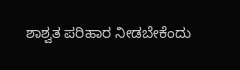ಶಾಶ್ವತ ಪರಿಹಾರ ನೀಡಬೇಕೆಂದು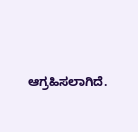ಆಗ್ರಹಿಸಲಾಗಿದೆ.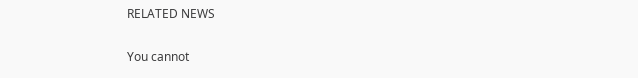RELATED NEWS

You cannot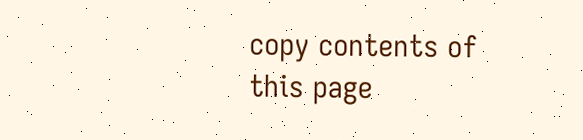copy contents of this page